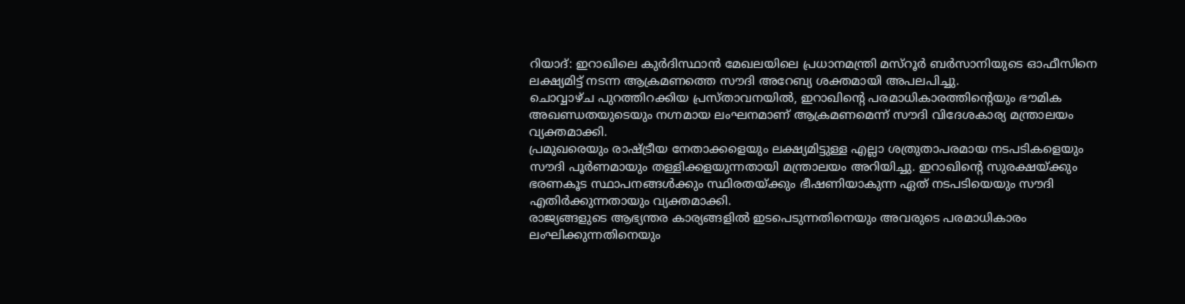റിയാദ്: ഇറാഖിലെ കുർദിസ്ഥാൻ മേഖലയിലെ പ്രധാനമന്ത്രി മസ്റൂർ ബർസാനിയുടെ ഓഫീസിനെ ലക്ഷ്യമിട്ട് നടന്ന ആക്രമണത്തെ സൗദി അറേബ്യ ശക്തമായി അപലപിച്ചു.
ചൊവ്വാഴ്ച പുറത്തിറക്കിയ പ്രസ്താവനയിൽ, ഇറാഖിന്റെ പരമാധികാരത്തിന്റെയും ഭൗമിക അഖണ്ഡതയുടെയും നഗ്നമായ ലംഘനമാണ് ആക്രമണമെന്ന് സൗദി വിദേശകാര്യ മന്ത്രാലയം വ്യക്തമാക്കി.
പ്രമുഖരെയും രാഷ്ട്രീയ നേതാക്കളെയും ലക്ഷ്യമിട്ടുള്ള എല്ലാ ശത്രുതാപരമായ നടപടികളെയും സൗദി പൂർണമായും തള്ളിക്കളയുന്നതായി മന്ത്രാലയം അറിയിച്ചു. ഇറാഖിന്റെ സുരക്ഷയ്ക്കും ഭരണകൂട സ്ഥാപനങ്ങൾക്കും സ്ഥിരതയ്ക്കും ഭീഷണിയാകുന്ന ഏത് നടപടിയെയും സൗദി എതിർക്കുന്നതായും വ്യക്തമാക്കി.
രാജ്യങ്ങളുടെ ആഭ്യന്തര കാര്യങ്ങളിൽ ഇടപെടുന്നതിനെയും അവരുടെ പരമാധികാരം ലംഘിക്കുന്നതിനെയും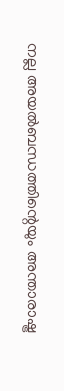നല്ല അയൽബന്ധത്തിന്റെയും അന്താരാഷ്ട്ര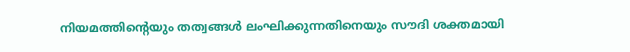നിയമത്തിന്റെയും തത്വങ്ങൾ ലംഘിക്കുന്നതിനെയും സൗദി ശക്തമായി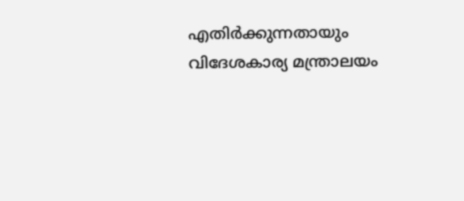എതിർക്കുന്നതായും വിദേശകാര്യ മന്ത്രാലയം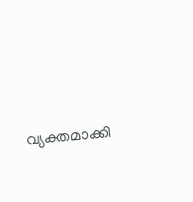വ്യക്തമാക്കി